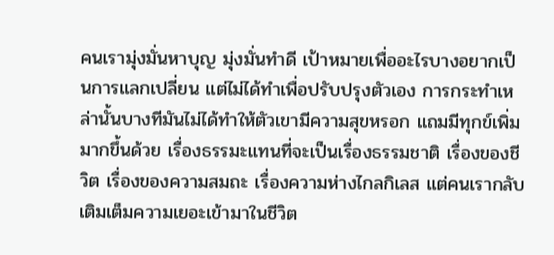คนเรามุ่งมั่นหาบุญ มุ่งมั่นทำดี เป้าหมายเพื่ออะไรบางอยากเป็นการแลกเปลี่ยน แต่ไม่ได้ทำเพื่อปรับปรุงตัวเอง การกระทำเหล่านั้นบางทีมันไม่ได้ทำให้ตัวเขามีความสุขหรอก แถมมีทุกข์เพิ่มมากขึ้นด้วย เรื่องธรรมะแทนที่จะเป็นเรื่องธรรมชาติ เรื่องของชีวิต เรื่องของความสมถะ เรื่องความห่างไกลกิเลส แต่คนเรากลับเติมเต็มความเยอะเข้ามาในชีวิต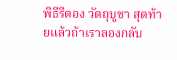พิธีรีตอง วัตถุบูชา สุดท้ายแล้วถ้าเราลองกลับ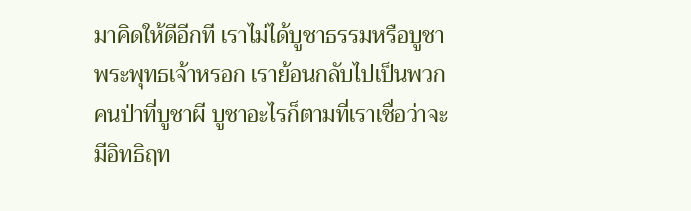มาคิดให้ดีอีกที เราไม่ได้บูชาธรรมหรือบูชาพระพุทธเจ้าหรอก เราย้อนกลับไปเป็นพวกคนป่าที่บูชาผี บูชาอะไรก็ตามที่เราเชื่อว่าจะมีอิทธิฤท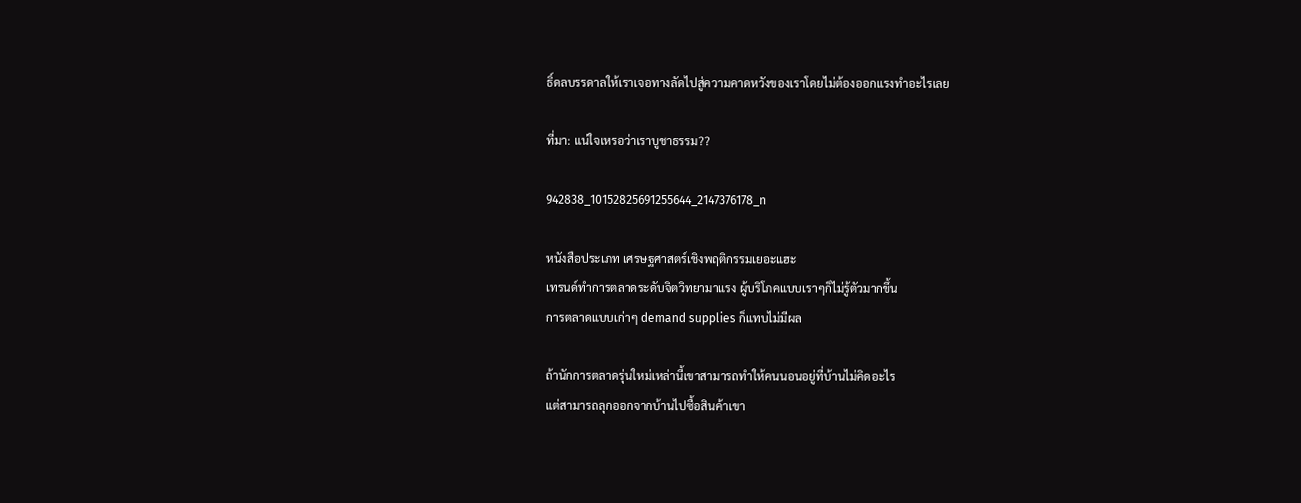ธิ์ดลบรรดาลให้เราเจอทางลัดไปสู่ความคาดหวังของเราโดยไม่ต้องออกแรงทำอะไรเลย

ที่มา: แน่ใจเหรอว่าเราบูชาธรรม??

942838_10152825691255644_2147376178_n

หนังสือประเภท เศรษฐศาสตร์เชิงพฤติกรรมเยอะแฮะ
เทรนด์ทำการตลาดระดับจิตวิทยามาแรง ผู้บริโภคแบบเราๆก็ไม่รู้ตัวมากขึ้น
การตลาดแบบเก่าๆ demand supplies ก็แทบไม่มีผล

ถ้านักการตลาดรุ่นใหม่เหล่านี้เขาสามารถทำให้คนนอนอยู่ที่บ้านไม่คิดอะไร
แต่สามารถลุกออกจากบ้านไปซื้อสินค้าเขา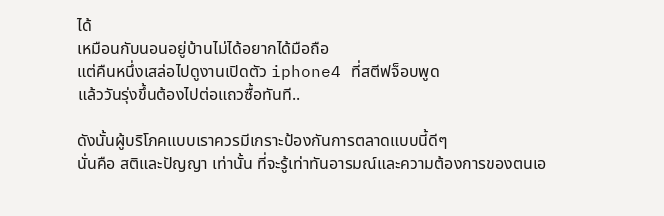ได้
เหมือนกับนอนอยู่บ้านไม่ได้อยากได้มือถือ
แต่คืนหนึ่งเสล่อไปดูงานเปิดตัว iphone4 ที่สตีฟจ็อบพูด
แล้ววันรุ่งขึ้นต้องไปต่อแถวซื้อทันที..

ดังนั้นผู้บริโภคแบบเราควรมีเกราะป้องกันการตลาดแบบนี้ดีๆ
นั่นคือ สติและปัญญา เท่านั้น ที่จะรู้เท่าทันอารมณ์และความต้องการของตนเอ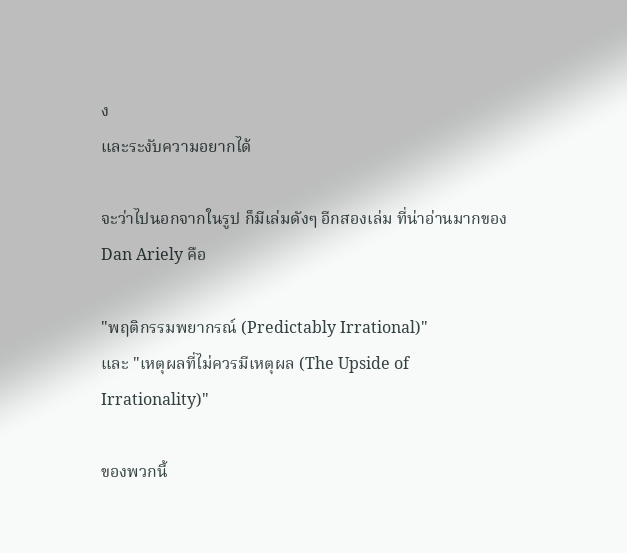ง
และระงับความอยากได้

จะว่าไปนอกจากในรูป ก็มีเล่มดังๆ อีกสองเล่ม ที่น่าอ่านมากของ Dan Ariely คือ

"พฤติกรรมพยากรณ์ (Predictably Irrational)"
และ "เหตุผลที่ไม่ควรมีเหตุผล (The Upside of Irrationality)"

ของพวกนี้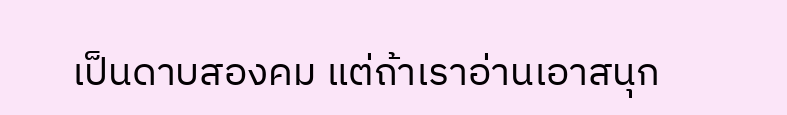เป็นดาบสองคม แต่ถ้าเราอ่านเอาสนุก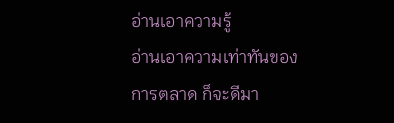อ่านเอาความรู้
อ่านเอาความเท่าทันของการตลาด ก็จะดีมา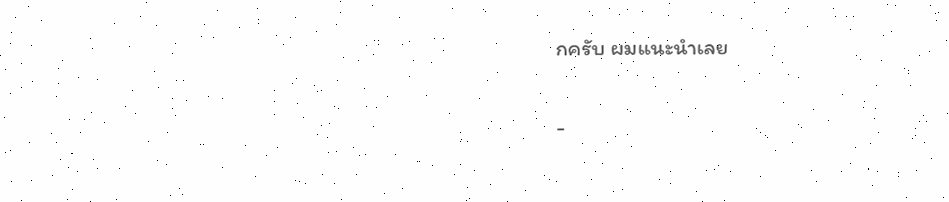กครับ ผมแนะนำเลย

-